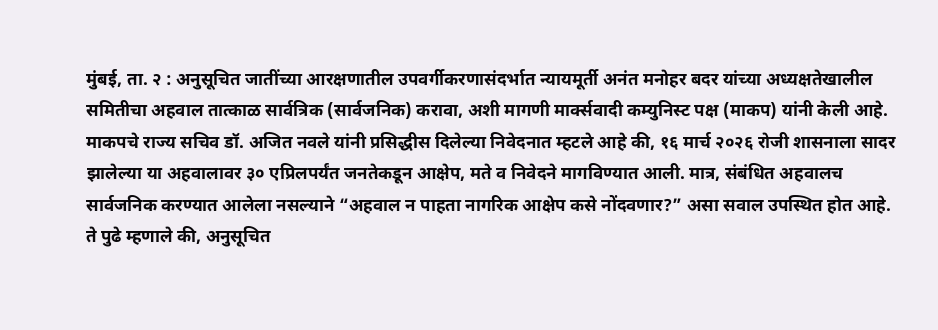मुंबई, ता. २ : अनुसूचित जातींच्या आरक्षणातील उपवर्गीकरणासंदर्भात न्यायमूर्ती अनंत मनोहर बदर यांच्या अध्यक्षतेखालील समितीचा अहवाल तात्काळ सार्वत्रिक (सार्वजनिक) करावा, अशी मागणी मार्क्सवादी कम्युनिस्ट पक्ष (माकप) यांनी केली आहे.
माकपचे राज्य सचिव डॉ. अजित नवले यांनी प्रसिद्धीस दिलेल्या निवेदनात म्हटले आहे की, १६ मार्च २०२६ रोजी शासनाला सादर झालेल्या या अहवालावर ३० एप्रिलपर्यंत जनतेकडून आक्षेप, मते व निवेदने मागविण्यात आली. मात्र, संबंधित अहवालच सार्वजनिक करण्यात आलेला नसल्याने “अहवाल न पाहता नागरिक आक्षेप कसे नोंदवणार?” असा सवाल उपस्थित होत आहे.
ते पुढे म्हणाले की, अनुसूचित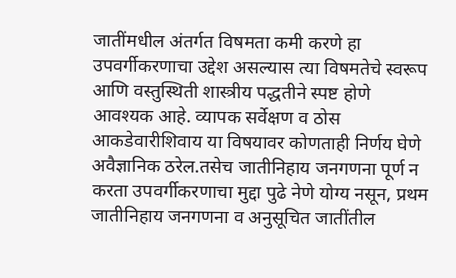जातींमधील अंतर्गत विषमता कमी करणे हा उपवर्गीकरणाचा उद्देश असल्यास त्या विषमतेचे स्वरूप आणि वस्तुस्थिती शास्त्रीय पद्धतीने स्पष्ट होणे आवश्यक आहे. व्यापक सर्वेक्षण व ठोस आकडेवारीशिवाय या विषयावर कोणताही निर्णय घेणे अवैज्ञानिक ठरेल.तसेच जातीनिहाय जनगणना पूर्ण न करता उपवर्गीकरणाचा मुद्दा पुढे नेणे योग्य नसून, प्रथम जातीनिहाय जनगणना व अनुसूचित जातींतील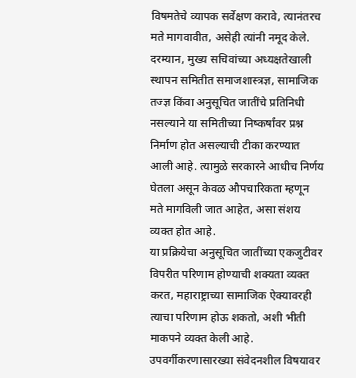विषमतेचे व्यापक सर्वेक्षण करावे, त्यानंतरच मते मागवावीत, असेही त्यांनी नमूद केले.
दरम्यान, मुख्य सचिवांच्या अध्यक्षतेखाली स्थापन समितीत समाजशास्त्रज्ञ, सामाजिक तज्ज्ञ किंवा अनुसूचित जातींचे प्रतिनिधी नसल्याने या समितीच्या निष्कर्षांवर प्रश्न निर्माण होत असल्याची टीका करण्यात आली आहे. त्यामुळे सरकारने आधीच निर्णय घेतला असून केवळ औपचारिकता म्हणून मते मागविली जात आहेत, असा संशय व्यक्त होत आहे.
या प्रक्रियेचा अनुसूचित जातींच्या एकजुटीवर विपरीत परिणाम होण्याची शक्यता व्यक्त करत, महाराष्ट्राच्या सामाजिक ऐक्यावरही त्याचा परिणाम होऊ शकतो, अशी भीती माकपने व्यक्त केली आहे.
उपवर्गीकरणासारख्या संवेदनशील विषयावर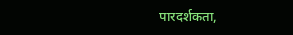पारदर्शकता,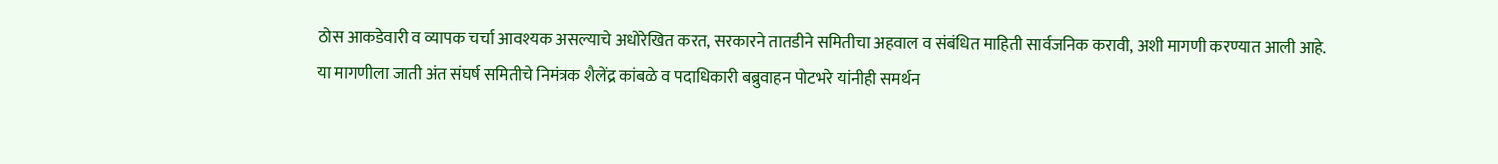ठोस आकडेवारी व व्यापक चर्चा आवश्यक असल्याचे अधोरेखित करत, सरकारने तातडीने समितीचा अहवाल व संबंधित माहिती सार्वजनिक करावी, अशी मागणी करण्यात आली आहे.
या मागणीला जाती अंत संघर्ष समितीचे निमंत्रक शैलेंद्र कांबळे व पदाधिकारी बब्रुवाहन पोटभरे यांनीही समर्थन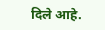दिले आहे.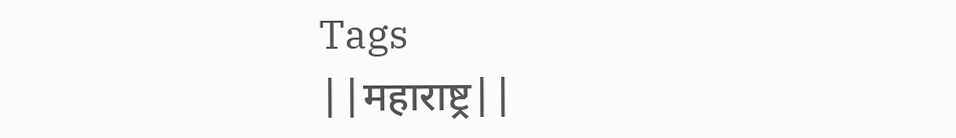Tags
||महाराष्ट्र||